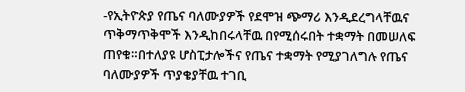-የኢትዮጵያ የጤና ባለሙያዎች የደሞዝ ጭማሪ እንዲደረግላቸዉና ጥቅማጥቅሞች እንዲከበሩላቸዉ በየሚሰሩበት ተቋማት በመሠለፍ ጠየቁ።በተለያዩ ሆስፒታሎችና የጤና ተቋማት የሚያገለግሉ የጤና ባለሙያዎች ጥያቄያቸዉ ተገቢ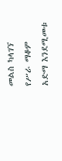መልስ ካላገኘ የሥራ ማቆም አድማ እንደሚመቱ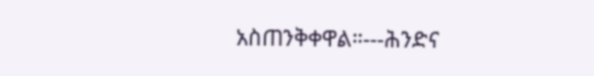አስጠንቅቀዋል።---ሕንድና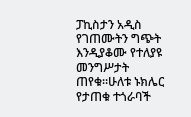ፓኪስታን አዲስ የገጠሙትን ግጭት እንዲያቆሙ የተለያዩ መንግሥታት ጠየቁ።ሁለቱ ኑክሌር የታጠቁ ተጎራባች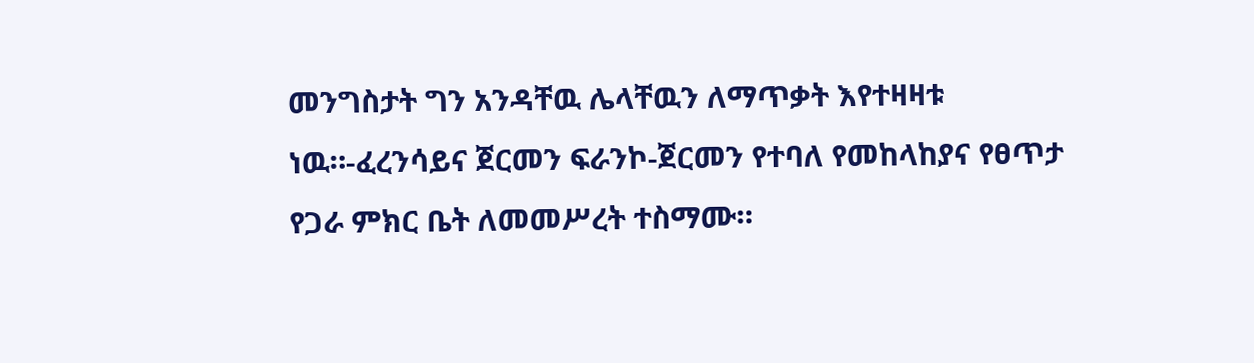መንግስታት ግን አንዳቸዉ ሌላቸዉን ለማጥቃት እየተዛዛቱ ነዉ።-ፈረንሳይና ጀርመን ፍራንኮ-ጀርመን የተባለ የመከላከያና የፀጥታ የጋራ ምክር ቤት ለመመሥረት ተስማሙ።